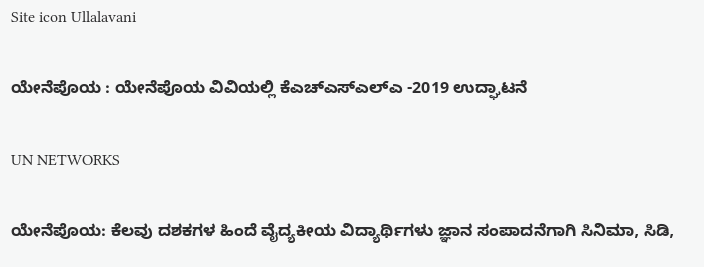Site icon Ullalavani

ಯೇನೆಪೊಯ : ಯೇನೆಪೊಯ ವಿವಿಯಲ್ಲಿ ಕೆಎಚ್‍ಎಸ್‍ಎಲ್‍ಎ -2019 ಉದ್ಘಾಟನೆ

UN NETWORKS

ಯೇನೆಪೊಯ: ಕೆಲವು ದಶಕಗಳ ಹಿಂದೆ ವೈದ್ಯಕೀಯ ವಿದ್ಯಾರ್ಥಿಗಳು ಜ್ಞಾನ ಸಂಪಾದನೆಗಾಗಿ ಸಿನಿಮಾ, ಸಿಡಿ,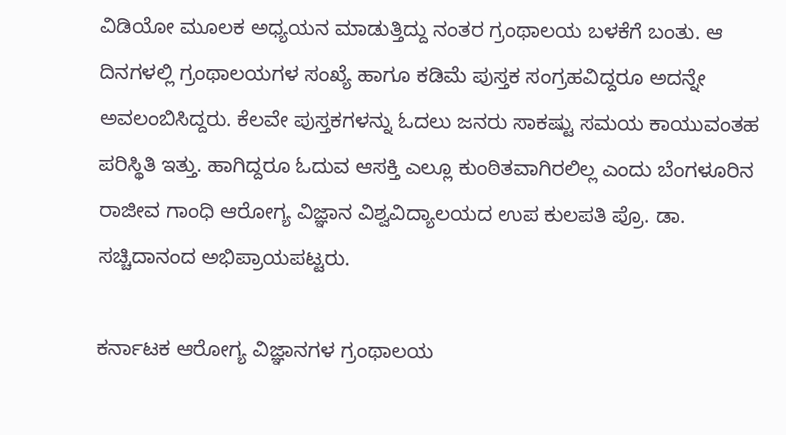ವಿಡಿಯೋ ಮೂಲಕ ಅಧ್ಯಯನ ಮಾಡುತ್ತಿದ್ದು ನಂತರ ಗ್ರಂಥಾಲಯ ಬಳಕೆಗೆ ಬಂತು. ಆ ದಿನಗಳಲ್ಲಿ ಗ್ರಂಥಾಲಯಗಳ ಸಂಖ್ಯೆ ಹಾಗೂ ಕಡಿಮೆ ಪುಸ್ತಕ ಸಂಗ್ರಹವಿದ್ದರೂ ಅದನ್ನೇ ಅವಲಂಬಿಸಿದ್ದರು. ಕೆಲವೇ ಪುಸ್ತಕಗಳನ್ನು ಓದಲು ಜನರು ಸಾಕಷ್ಟು ಸಮಯ ಕಾಯುವಂತಹ ಪರಿಸ್ಥಿತಿ ಇತ್ತು. ಹಾಗಿದ್ದರೂ ಓದುವ ಆಸಕ್ತಿ ಎಲ್ಲೂ ಕುಂಠಿತವಾಗಿರಲಿಲ್ಲ ಎಂದು ಬೆಂಗಳೂರಿನ ರಾಜೀವ ಗಾಂಧಿ ಆರೋಗ್ಯ ವಿಜ್ಞಾನ ವಿಶ್ವವಿದ್ಯಾಲಯದ ಉಪ ಕುಲಪತಿ ಪ್ರೊ. ಡಾ. ಸಚ್ಚಿದಾನಂದ ಅಭಿಪ್ರಾಯಪಟ್ಟರು.

ಕರ್ನಾಟಕ ಆರೋಗ್ಯ ವಿಜ್ಞಾನಗಳ ಗ್ರಂಥಾಲಯ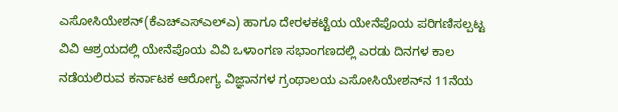ಎಸೋಸಿಯೇಶನ್(ಕೆಎಚ್‍ಎಸ್‍ಎಲ್‍ಎ) ಹಾಗೂ ದೇರಳಕಟ್ಟೆಯ ಯೇನೆಪೊಯ ಪರಿಗಣಿಸಲ್ಪಟ್ಟ ವಿವಿ ಆಶ್ರಯದಲ್ಲಿ ಯೇನೆಪೊಯ ವಿವಿ ಒಳಾಂಗಣ ಸಭಾಂಗಣದಲ್ಲಿ ಎರಡು ದಿನಗಳ ಕಾಲ ನಡೆಯಲಿರುವ ಕರ್ನಾಟಕ ಆರೋಗ್ಯ ವಿಜ್ಞಾನಗಳ ಗ್ರಂಥಾಲಯ ಎಸೋಸಿಯೇಶನ್‍ನ 11ನೆಯ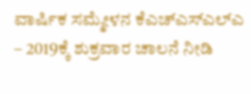ವಾರ್ಷಿಕ ಸಮ್ಮೇಳನ ಕೆಎಚ್‍ಎಸ್‍ಎಲ್‍ಎ – 2019ಕ್ಕೆ ಶುಕ್ರವಾರ ಚಾಲನೆ ನೀಡಿ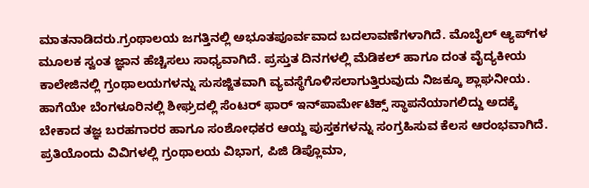ಮಾತನಾಡಿದರು.ಗ್ರಂಥಾಲಯ ಜಗತ್ತಿನಲ್ಲಿ ಅಭೂತಪೂರ್ವವಾದ ಬದಲಾವಣೆಗಳಾಗಿದೆ. ಮೊಬೈಲ್ ಆ್ಯಪ್‍ಗಳ ಮೂಲಕ ಸ್ವಂತ ಜ್ಞಾನ ಹೆಚ್ಚಿಸಲು ಸಾಧ್ಯವಾಗಿದೆ. ಪ್ರಸ್ತುತ ದಿನಗಳಲ್ಲಿ ಮೆಡಿಕಲ್ ಹಾಗೂ ದಂತ ವೈದ್ಯಕೀಯ ಕಾಲೇಜಿನಲ್ಲಿ ಗ್ರಂಥಾಲಯಗಳನ್ನು ಸುಸಜ್ಜಿತವಾಗಿ ವ್ಯವಸ್ಥೆಗೊಳಿಸಲಾಗುತ್ತಿರುವುದು ನಿಜಕ್ಕೂ ಶ್ಲಾಘನೀಯ. ಹಾಗೆಯೇ ಬೆಂಗಳೂರಿನಲ್ಲಿ ಶೀಘ್ರದಲ್ಲಿ ಸೆಂಟರ್ ಫಾರ್ ಇನ್‍ಪಾರ್ಮೇಟಿಕ್ಸ್ ಸ್ಥಾಪನೆಯಾಗಲಿದ್ದು ಅದಕ್ಕೆ ಬೇಕಾದ ತಜ್ಞ ಬರಹಗಾರರ ಹಾಗೂ ಸಂಶೋಧಕರ ಆಯ್ದ ಪುಸ್ತಕಗಳನ್ನು ಸಂಗ್ರಹಿಸುವ ಕೆಲಸ ಆರಂಭವಾಗಿದೆ. ಪ್ರತಿಯೊಂದು ವಿವಿಗಳಲ್ಲಿ ಗ್ರಂಥಾಲಯ ವಿಭಾಗ, ಪಿಜಿ ಡಿಪ್ಲೊಮಾ,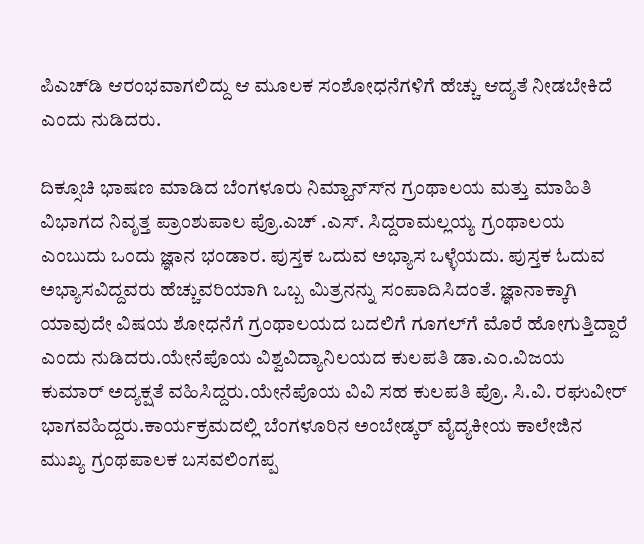ಪಿಎಚ್‍ಡಿ ಆರಂಭವಾಗಲಿದ್ದು ಆ ಮೂಲಕ ಸಂಶೋಧನೆಗಳಿಗೆ ಹೆಚ್ಚು ಆದ್ಯತೆ ನೀಡಬೇಕಿದೆ ಎಂದು ನುಡಿದರು.

ದಿಕ್ಸೂಚಿ ಭಾಷಣ ಮಾಡಿದ ಬೆಂಗಳೂರು ನಿಮ್ಹಾನ್ಸ್‍ನ ಗ್ರಂಥಾಲಯ ಮತ್ತು ಮಾಹಿತಿ ವಿಭಾಗದ ನಿವೃತ್ತ ಪ್ರಾಂಶುಪಾಲ ಪ್ರೊ.ಎಚ್ .ಎಸ್. ಸಿದ್ದರಾಮಲ್ಲಯ್ಯ ಗ್ರಂಥಾಲಯ ಎಂಬುದು ಒಂದು ಜ್ಞಾನ ಭಂಡಾರ. ಪುಸ್ತಕ ಒದುವ ಅಭ್ಯಾಸ ಒಳ್ಳೆಯದು. ಪುಸ್ತಕ ಓದುವ ಅಭ್ಯಾಸವಿದ್ದವರು ಹೆಚ್ಚುವರಿಯಾಗಿ ಒಬ್ಬ ಮಿತ್ರನನ್ನು ಸಂಪಾದಿಸಿದಂತೆ. ಜ್ಞಾನಾಕ್ಕಾಗಿ ಯಾವುದೇ ವಿಷಯ ಶೋಧನೆಗೆ ಗ್ರಂಥಾಲಯದ ಬದಲಿಗೆ ಗೂಗಲ್‍ಗೆ ಮೊರೆ ಹೋಗುತ್ತಿದ್ದಾರೆ ಎಂದು ನುಡಿದರು.ಯೇನೆಪೊಯ ವಿಶ್ವವಿದ್ಯಾನಿಲಯದ ಕುಲಪತಿ ಡಾ.ಎಂ.ವಿಜಯ ಕುಮಾರ್ ಅದ್ಯಕ್ಷತೆ ವಹಿಸಿದ್ದರು.ಯೇನೆಪೊಯ ವಿವಿ ಸಹ ಕುಲಪತಿ ಪ್ರೊ. ಸಿ.ವಿ. ರಘುವೀರ್ ಭಾಗವಹಿದ್ದರು.ಕಾರ್ಯಕ್ರಮದಲ್ಲಿ ಬೆಂಗಳೂರಿನ ಅಂಬೇಡ್ಕರ್ ವೈದ್ಯಕೀಯ ಕಾಲೇಜಿನ ಮುಖ್ಯ ಗ್ರಂಥಪಾಲಕ ಬಸವಲಿಂಗಪ್ಪ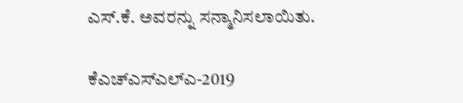ಎಸ್.ಕೆ. ಅವರನ್ನು ಸನ್ಮಾನಿಸಲಾಯಿತು.

ಕೆಎಚ್‍ಎಸ್‍ಎಲ್‍ಎ-2019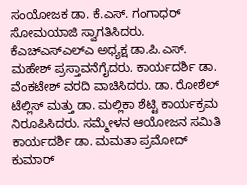ಸಂಯೋಜಕ ಡಾ. ಕೆ.ಎಸ್. ಗಂಗಾಧರ್ ಸೋಮಯಾಜಿ ಸ್ವಾಗತಿಸಿದರು. ಕೆಎಚ್‍ಎಸ್‍ಎಲ್‍ಎ ಅಧ್ಯಕ್ಷ ಡಾ.ಪಿ.ಎಸ್. ಮಹೇಶ್ ಪ್ರಸ್ತಾವನೆಗೈದರು. ಕಾರ್ಯದರ್ಶಿ ಡಾ. ವೆಂಕಟೇಶ್ ವರದಿ ವಾಚಿಸಿದರು. ಡಾ. ರೋಶೆಲ್ ಟೆಲ್ಲಿಸ್ ಮತ್ತು ಡಾ. ಮಲ್ಲಿಕಾ ಶೆಟ್ಟಿ ಕಾರ್ಯಕ್ರಮ ನಿರೂಪಿಸಿದರು. ಸಮ್ಮೇಳನ ಆಯೋಜನ ಸಮಿತಿ ಕಾರ್ಯದರ್ಶಿ ಡಾ. ಮಮತಾ ಪ್ರಮೋದ್ ಕುಮಾರ್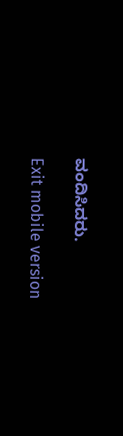ವಂದಿಸಿದರು.

Exit mobile version